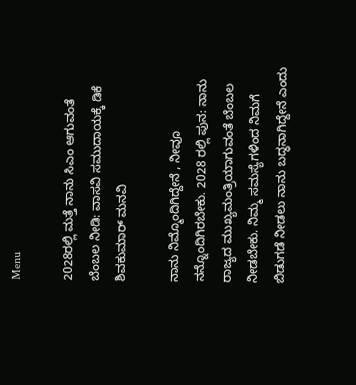Menu

2028ರಲ್ಲಿ ಮತ್ತೆ ನಾನು ಸಿಎಂ ಆಗುವಂತೆ ಬೆಂಬಲ ನೀಡಿ: ವಾಸವಿ ಸಮುದಾಯಕ್ಕೆ ಡಿಕೆ ಶಿವಕುಮಾರ್‌ ಮನವಿ

ನಾನು ನಿಮ್ಮೊಂದಿಗಿದ್ದೇನೆ , ನೀವೂ ನನ್ನೊಂದಿಗಿರಬೇಕು. 2028 ರಲ್ಲಿ ಪುನ: ನಾನು ರಾಜ್ಯದ ಮುಖ್ಯಮಂತ್ರಿಯಾಗುವಂತೆ ಬೆಂಬಲ ನೀಡಬೇಕು. ನಿಮ್ಮ ಸಮಸ್ಯೆಗಳಿಂದ ನಿಮಗೆ ಬಿಡುಗಡೆ ನೀಡಲು ನಾನು ಬದ್ಧನಾಗಿದ್ದೇನೆ ಎಂದು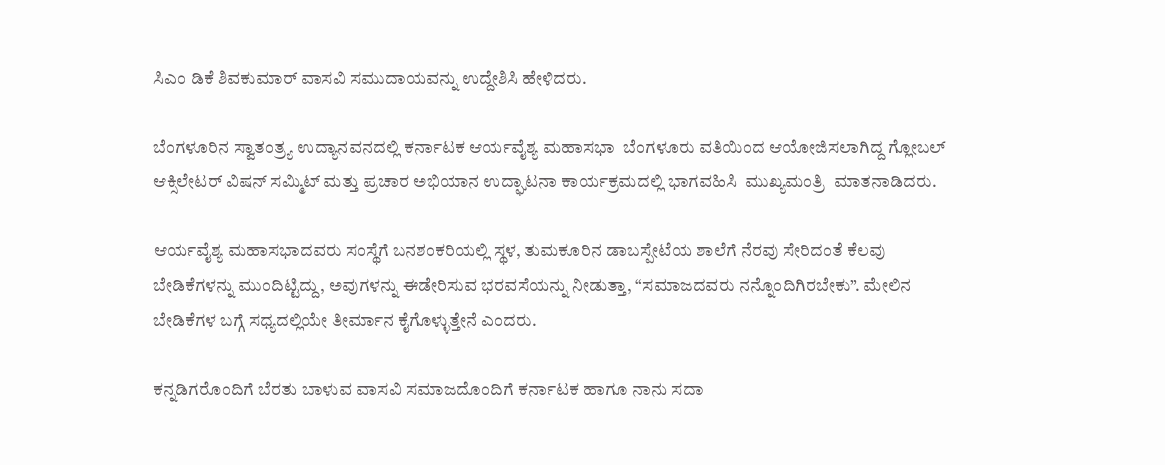ಸಿಎಂ ಡಿಕೆ ಶಿವಕುಮಾರ್‌ ವಾಸವಿ ಸಮುದಾಯವನ್ನು ಉದ್ದೇಶಿಸಿ ಹೇಳಿದರು.

ಬೆಂಗಳೂರಿನ ಸ್ವಾತಂತ್ರ್ಯ ಉದ್ಯಾನವನದಲ್ಲಿ ಕರ್ನಾಟಕ ಆರ್ಯವೈಶ್ಯ ಮಹಾಸಭಾ  ಬೆಂಗಳೂರು ವತಿಯಿಂದ ಆಯೋಜಿಸಲಾಗಿದ್ದ ಗ್ಲೋಬಲ್ ಆಕ್ಸಿಲೇಟರ್ ವಿಷನ್ ಸಮ್ಮಿಟ್ ಮತ್ತು ಪ್ರಚಾರ ಅಭಿಯಾನ ಉದ್ಘಾಟನಾ ಕಾರ್ಯಕ್ರಮದಲ್ಲಿ ಭಾಗವಹಿಸಿ  ಮುಖ್ಯಮಂತ್ರಿ  ಮಾತನಾಡಿದರು.

ಆರ್ಯವೈಶ್ಯ ಮಹಾಸಭಾದವರು ಸಂಸ್ಥೆಗೆ ಬನಶಂಕರಿಯಲ್ಲಿ ಸ್ಥಳ, ತುಮಕೂರಿನ ಡಾಬಸ್ಪೇಟೆಯ ಶಾಲೆಗೆ ನೆರವು ಸೇರಿದಂತೆ ಕೆಲವು ಬೇಡಿಕೆಗಳನ್ನು ಮುಂದಿಟ್ಟಿದ್ದು, ಅವುಗಳನ್ನು ಈಡೇರಿಸುವ ಭರವಸೆಯನ್ನು ನೀಡುತ್ತಾ, “ಸಮಾಜದವರು ನನ್ನೊಂದಿಗಿರಬೇಕು”. ಮೇಲಿನ ಬೇಡಿಕೆಗಳ ಬಗ್ಗೆ ಸಧ್ಯದಲ್ಲಿಯೇ ತೀರ್ಮಾನ ಕೈಗೊಳ್ಳುತ್ತೇನೆ ಎಂದರು.

ಕನ್ನಡಿಗರೊಂದಿಗೆ ಬೆರತು ಬಾಳುವ ವಾಸವಿ ಸಮಾಜದೊಂದಿಗೆ ಕರ್ನಾಟಕ ಹಾಗೂ ನಾನು ಸದಾ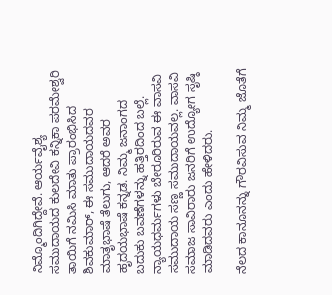ನಿಮ್ಮೊಂದಿಗಿದ್ದೇವೆ. ಆರ್ಯವೈಶ್ಯ ಸಮುದಾಯದ ಕುಲದೇವಿ ಕನ್ನಿಕಾ ಪರಮೇಶ್ವರಿ ತಾಯಿಗೆ ನಮಿಸಿ ಮಾತು ಪ್ರಾರಂಭಿಸಿದ ಶಿವಕುಮಾರ್‌, ಈ ಸಮುದಾಯದವರ ಮಾತೃಭಾಷೆ ತೆಲುಗು, ಆದರೆ ಅವರ ಹೃದಯಭಾಷೆ ಕನ್ನಡ. ನಿಮ್ಮ ಜನಾಂಗದ ಬದುಕು ಬವಣೆಗಳನ್ನು ಹತ್ತಿರದಿಂದ ಬಲ್ಲೆ. ನ್ಯಾಯಧರ್ಮಗಳು ಬೇರೂರಿರುವ ಈ ವಾಸವಿ ಸಮುದಾಯ ಸಣ್ಣ ಸಮುದಾಯವಲ್ಲ. ವಾಸವಿ ಸಮಾಜ ಸಾವಿರಾರು ಜನರಿಗೆ ಉದ್ಯೋಗ ಸೃಷ್ಠಿ ಮಾಡಿದವರು ಎಂದು ಹೇಳಿದರು.

ನೆಲದ ಕಾನೂನನ್ನು ಗೌರವಿಸುವ ನಿಮ್ಮ ಜೊತೆಗೆ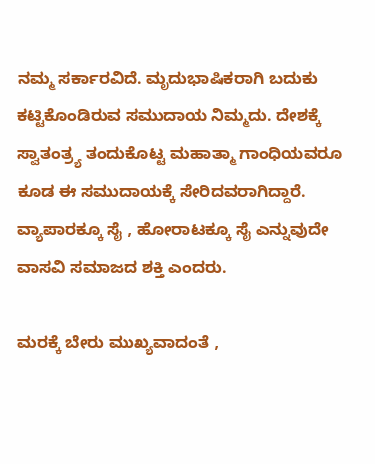ನಮ್ಮ ಸರ್ಕಾರವಿದೆ. ಮೃದುಭಾಷಿಕರಾಗಿ ಬದುಕು ಕಟ್ಟಿಕೊಂಡಿರುವ ಸಮುದಾಯ ನಿಮ್ಮದು. ದೇಶಕ್ಕೆ ಸ್ವಾತಂತ್ರ್ಯ ತಂದುಕೊಟ್ಟ ಮಹಾತ್ಮಾ ಗಾಂಧಿಯವರೂ ಕೂಡ ಈ ಸಮುದಾಯಕ್ಕೆ ಸೇರಿದವರಾಗಿದ್ದಾರೆ. ವ್ಯಾಪಾರಕ್ಕೂ ಸೈ , ಹೋರಾಟಕ್ಕೂ ಸೈ ಎನ್ನುವುದೇ ವಾಸವಿ ಸಮಾಜದ ಶಕ್ತಿ ಎಂದರು.

ಮರಕ್ಕೆ ಬೇರು ಮುಖ್ಯವಾದಂತೆ ,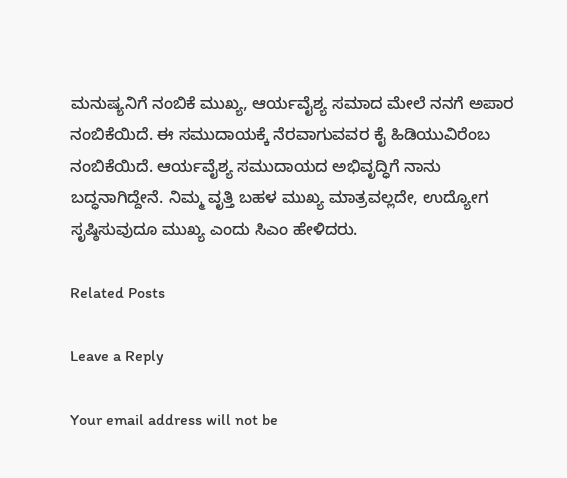ಮನುಷ್ಯನಿಗೆ ನಂಬಿಕೆ ಮುಖ್ಯ, ಆರ್ಯವೈಶ್ಯ ಸಮಾದ ಮೇಲೆ ನನಗೆ ಅಪಾರ ನಂಬಿಕೆಯಿದೆ. ಈ ಸಮುದಾಯಕ್ಕೆ ನೆರವಾಗುವವರ ಕೈ ಹಿಡಿಯುವಿರೆಂಬ ನಂಬಿಕೆಯಿದೆ. ಆರ್ಯವೈಶ್ಯ ಸಮುದಾಯದ ಅಭಿವೃದ್ಧಿಗೆ ನಾನು ಬದ್ಧನಾಗಿದ್ದೇನೆ. ನಿಮ್ಮ ವೃತ್ತಿ ಬಹಳ ಮುಖ್ಯ ಮಾತ್ರವಲ್ಲದೇ, ಉದ್ಯೋಗ ಸೃಷ್ಠಿಸುವುದೂ ಮುಖ್ಯ ಎಂದು ಸಿಎಂ ಹೇಳಿದರು.

Related Posts

Leave a Reply

Your email address will not be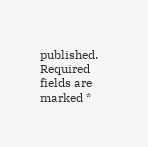published. Required fields are marked *